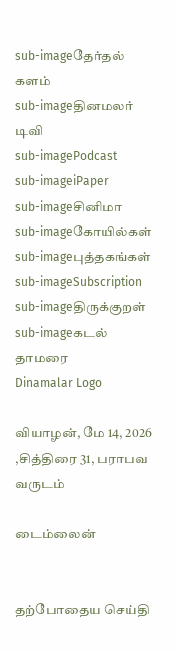sub-imageதேர்தல் களம்
sub-imageதினமலர் டிவி
sub-imagePodcast
sub-imageiPaper
sub-imageசினிமா
sub-imageகோயில்கள்
sub-imageபுத்தகங்கள்
sub-imageSubscription
sub-imageதிருக்குறள்
sub-imageகடல் தாமரை
Dinamalar Logo

வியாழன், மே 14, 2026 ,சித்திரை 31, பராபவ வருடம்

டைம்லைன்


தற்போதைய செய்தி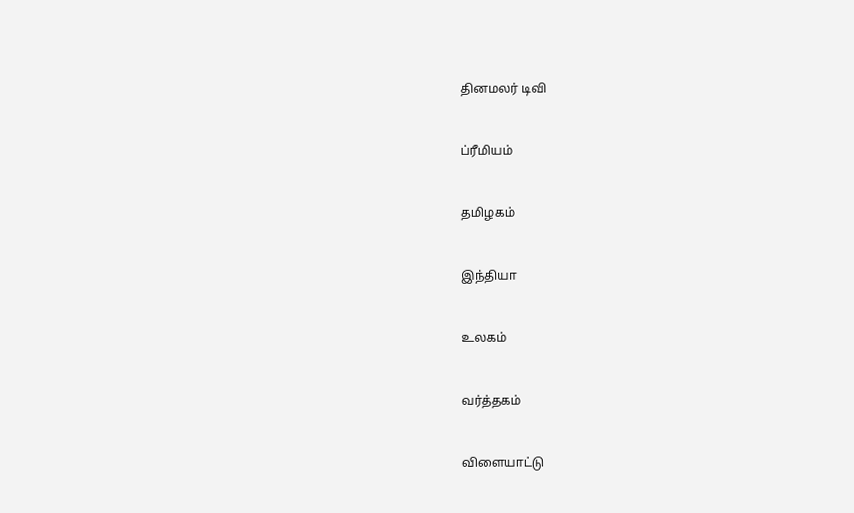தினமலர் டிவி


ப்ரீமியம்


தமிழகம்


இந்தியா


உலகம்


வர்த்தகம்


விளையாட்டு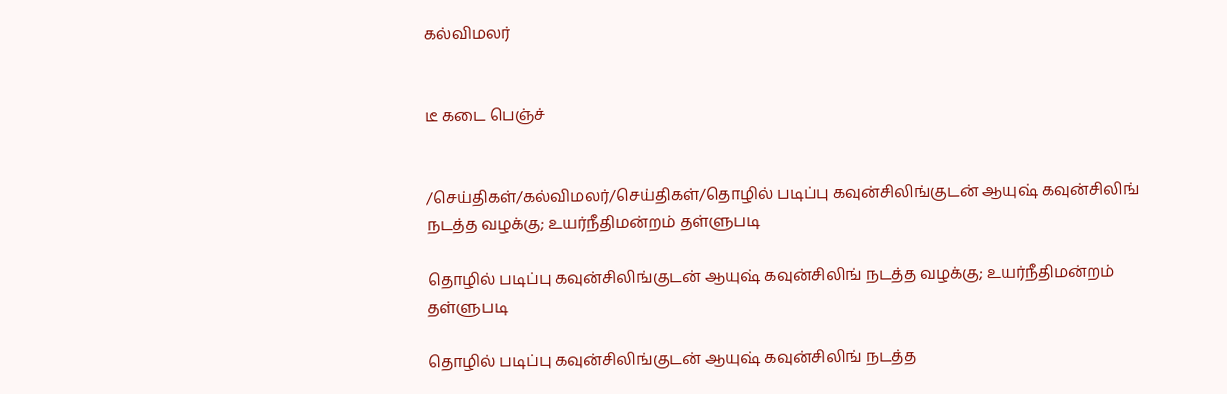கல்விமலர்


டீ கடை பெஞ்ச்


/செய்திகள்/கல்விமலர்/செய்திகள்/தொழில் படிப்பு கவுன்சிலிங்குடன் ஆயுஷ் கவுன்சிலிங் நடத்த வழக்கு; உயர்நீதிமன்றம் தள்ளுபடி

தொழில் படிப்பு கவுன்சிலிங்குடன் ஆயுஷ் கவுன்சிலிங் நடத்த வழக்கு; உயர்நீதிமன்றம் தள்ளுபடி

தொழில் படிப்பு கவுன்சிலிங்குடன் ஆயுஷ் கவுன்சிலிங் நடத்த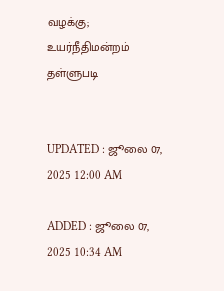வழக்கு; உயர்நீதிமன்றம் தள்ளுபடி


UPDATED : ஜூலை 07, 2025 12:00 AM

ADDED : ஜூலை 07, 2025 10:34 AM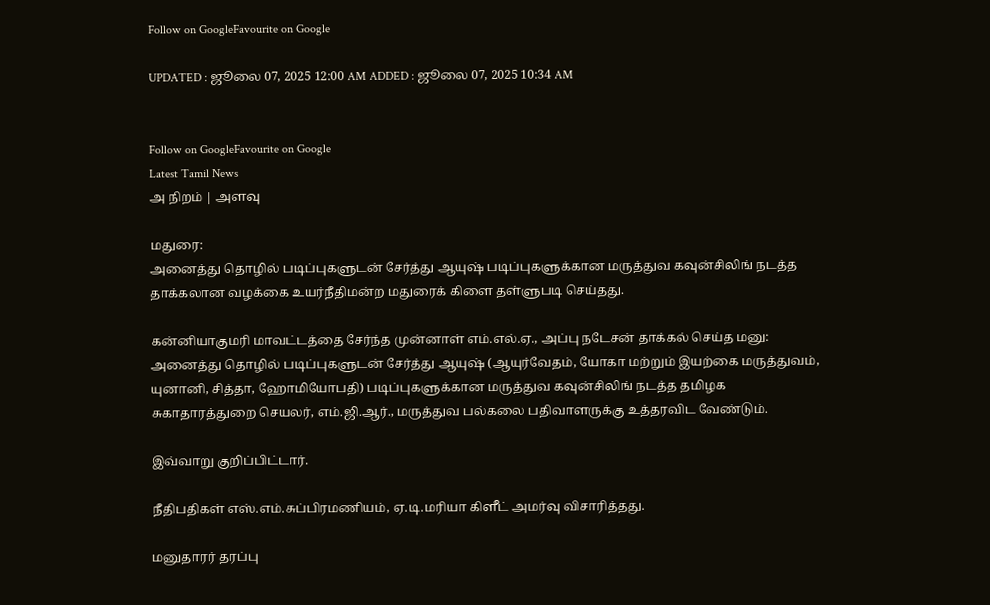Follow on GoogleFavourite on Google

UPDATED : ஜூலை 07, 2025 12:00 AM ADDED : ஜூலை 07, 2025 10:34 AM


Follow on GoogleFavourite on Google
Latest Tamil News
அ நிறம் | அளவு

மதுரை:
அனைத்து தொழில் படிப்புகளுடன் சேர்த்து ஆயுஷ் படிப்புகளுக்கான மருத்துவ கவுன்சிலிங் நடத்த தாக்கலான வழக்கை உயர்நீதிமன்ற மதுரைக் கிளை தள்ளுபடி செய்தது.

கன்னியாகுமரி மாவட்டத்தை சேர்ந்த முன்னாள் எம்.எல்.ஏ., அப்பு நடேசன் தாக்கல் செய்த மனு: அனைத்து தொழில் படிப்புகளுடன் சேர்த்து ஆயுஷ் (ஆயுர்வேதம், யோகா மற்றும் இயற்கை மருத்துவம், யுனானி, சித்தா, ஹோமியோபதி) படிப்புகளுக்கான மருத்துவ கவுன்சிலிங் நடத்த தமிழக சுகாதாரத்துறை செயலர், எம்.ஜி.ஆர்., மருத்துவ பல்கலை பதிவாளருக்கு உத்தரவிட வேண்டும்.

இவ்வாறு குறிப்பிட்டார்.

நீதிபதிகள் எஸ்.எம்.சுப்பிரமணியம், ஏ.டி.மரியா கிளீட் அமர்வு விசாரித்தது.

மனுதாரர் தரப்பு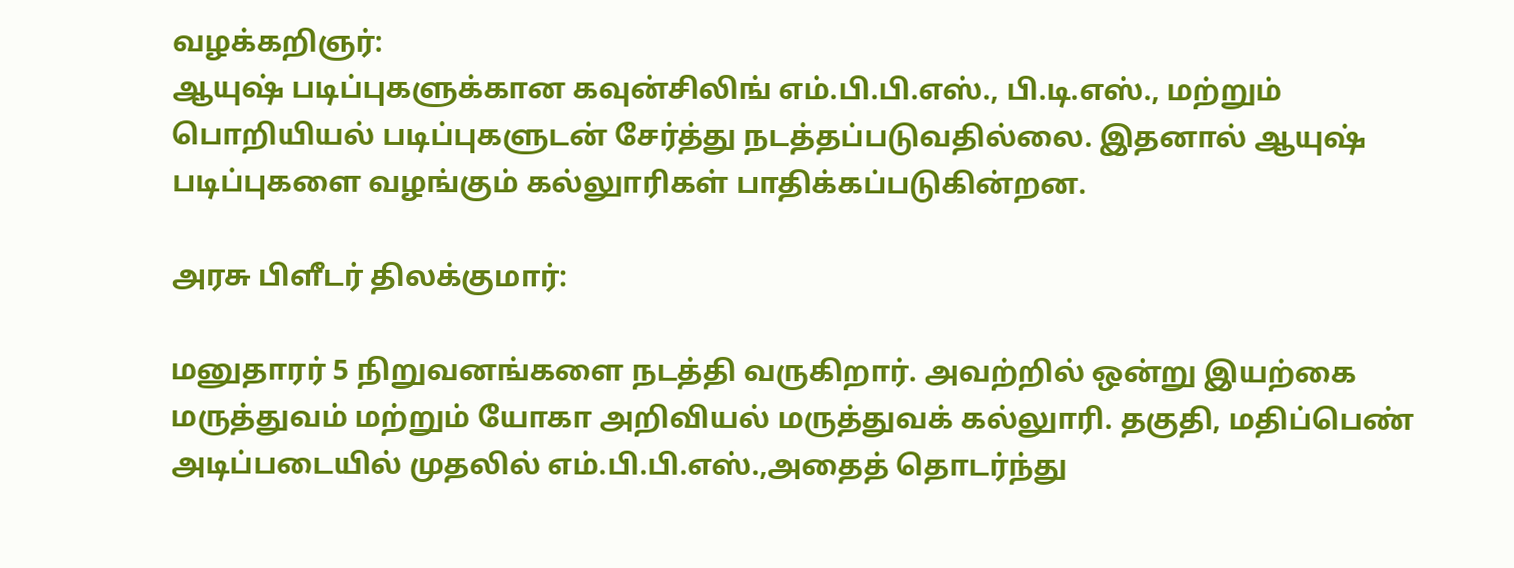வழக்கறிஞர்:
ஆயுஷ் படிப்புகளுக்கான கவுன்சிலிங் எம்.பி.பி.எஸ்., பி.டி.எஸ்., மற்றும் பொறியியல் படிப்புகளுடன் சேர்த்து நடத்தப்படுவதில்லை. இதனால் ஆயுஷ் படிப்புகளை வழங்கும் கல்லுாரிகள் பாதிக்கப்படுகின்றன.

அரசு பிளீடர் திலக்குமார்:

மனுதாரர் 5 நிறுவனங்களை நடத்தி வருகிறார். அவற்றில் ஒன்று இயற்கை மருத்துவம் மற்றும் யோகா அறிவியல் மருத்துவக் கல்லுாரி. தகுதி, மதிப்பெண் அடிப்படையில் முதலில் எம்.பி.பி.எஸ்.,அதைத் தொடர்ந்து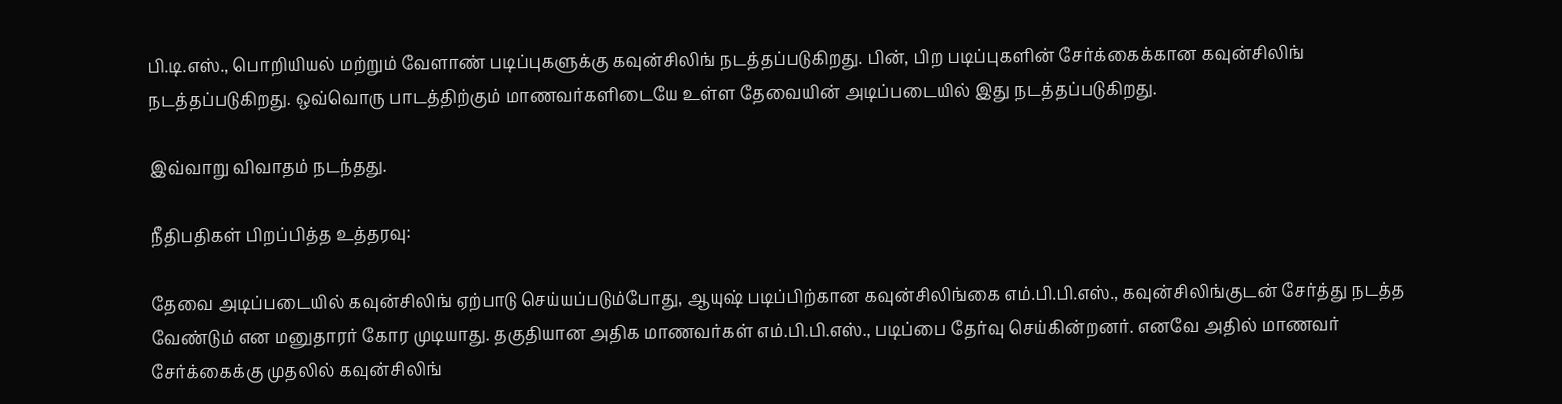பி.டி.எஸ்., பொறியியல் மற்றும் வேளாண் படிப்புகளுக்கு கவுன்சிலிங் நடத்தப்படுகிறது. பின், பிற படிப்புகளின் சேர்க்கைக்கான கவுன்சிலிங் நடத்தப்படுகிறது. ஒவ்வொரு பாடத்திற்கும் மாணவர்களிடையே உள்ள தேவையின் அடிப்படையில் இது நடத்தப்படுகிறது.

இவ்வாறு விவாதம் நடந்தது.

நீதிபதிகள் பிறப்பித்த உத்தரவு:

தேவை அடிப்படையில் கவுன்சிலிங் ஏற்பாடு செய்யப்படும்போது, ஆயுஷ் படிப்பிற்கான கவுன்சிலிங்கை எம்.பி.பி.எஸ்., கவுன்சிலிங்குடன் சேர்த்து நடத்த வேண்டும் என மனுதாரர் கோர முடியாது. தகுதியான அதிக மாணவர்கள் எம்.பி.பி.எஸ்., படிப்பை தேர்வு செய்கின்றனர். எனவே அதில் மாணவர் சேர்க்கைக்கு முதலில் கவுன்சிலிங்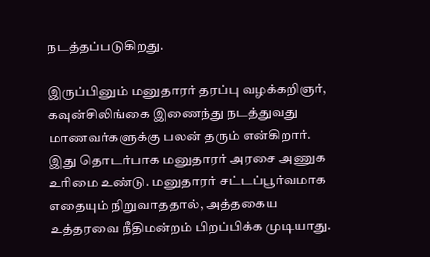நடத்தப்படுகிறது.

இருப்பினும் மனுதாரர் தரப்பு வழக்கறிஞர், கவுன்சிலிங்கை இணைந்து நடத்துவது மாணவர்களுக்கு பலன் தரும் என்கிறார். இது தொடர்பாக மனுதாரர் அரசை அணுக உரிமை உண்டு. மனுதாரர் சட்டப்பூர்வமாக எதையும் நிறுவாததால், அத்தகைய உத்தரவை நீதிமன்றம் பிறப்பிக்க முடியாது.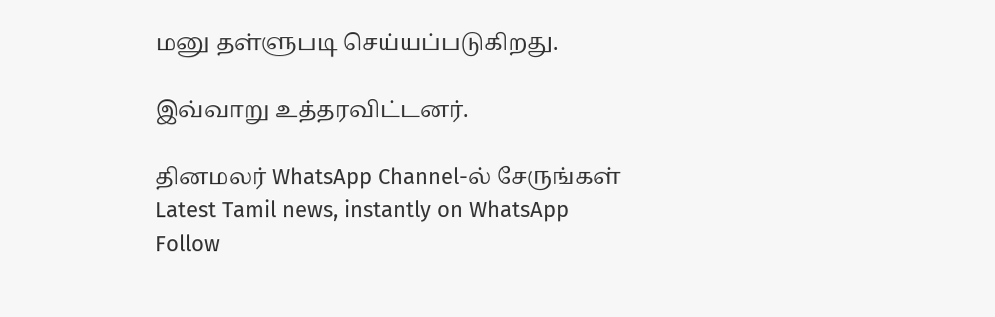மனு தள்ளுபடி செய்யப்படுகிறது.

இவ்வாறு உத்தரவிட்டனர்.

தினமலர் WhatsApp Channel-ல் சேருங்கள்
Latest Tamil news, instantly on WhatsApp
Follow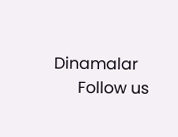Dinamalar
      Follow us